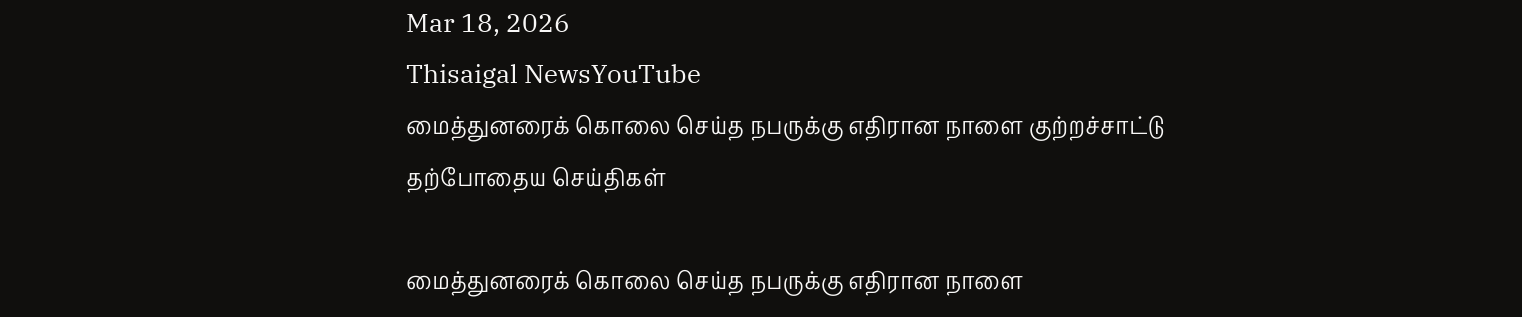Mar 18, 2026
Thisaigal NewsYouTube
மைத்துனரைக் கொலை செய்த நபருக்கு எதிரான நாளை குற்றச்சாட்டு
தற்போதைய செய்திகள்

மைத்துனரைக் கொலை செய்த நபருக்கு எதிரான நாளை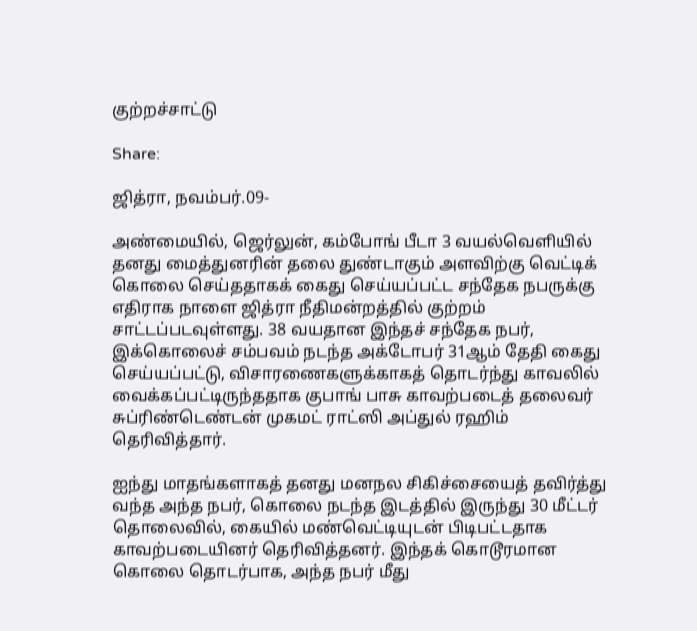குற்றச்சாட்டு

Share:

ஜித்ரா, நவம்பர்.09-

அண்மையில், ஜெர்லுன், கம்போங் பீடா 3 வயல்வெளியில் தனது மைத்துனரின் தலை துண்டாகும் அளவிற்கு வெட்டிக் கொலை செய்ததாகக் கைது செய்யப்பட்ட சந்தேக நபருக்கு எதிராக நாளை ஜித்ரா நீதிமன்றத்தில் குற்றம் சாட்டப்படவுள்ளது. 38 வயதான இந்தச் சந்தேக நபர், இக்கொலைச் சம்பவம் நடந்த அக்டோபர் 31ஆம் தேதி கைது செய்யப்பட்டு, விசாரணைகளுக்காகத் தொடர்ந்து காவலில் வைக்கப்பட்டிருந்ததாக குபாங் பாசு காவற்படைத் தலைவர் சுப்ரிண்டெண்டன் முகமட் ராட்ஸி அப்துல் ரஹிம் தெரிவித்தார்.

ஐந்து மாதங்களாகத் தனது மனநல சிகிச்சையைத் தவிர்த்து வந்த அந்த நபர், கொலை நடந்த இடத்தில் இருந்து 30 மீட்டர் தொலைவில், கையில் மண்வெட்டியுடன் பிடிபட்டதாக காவற்படையினர் தெரிவித்தனர். இந்தக் கொடூரமான கொலை தொடர்பாக, அந்த நபர் மீது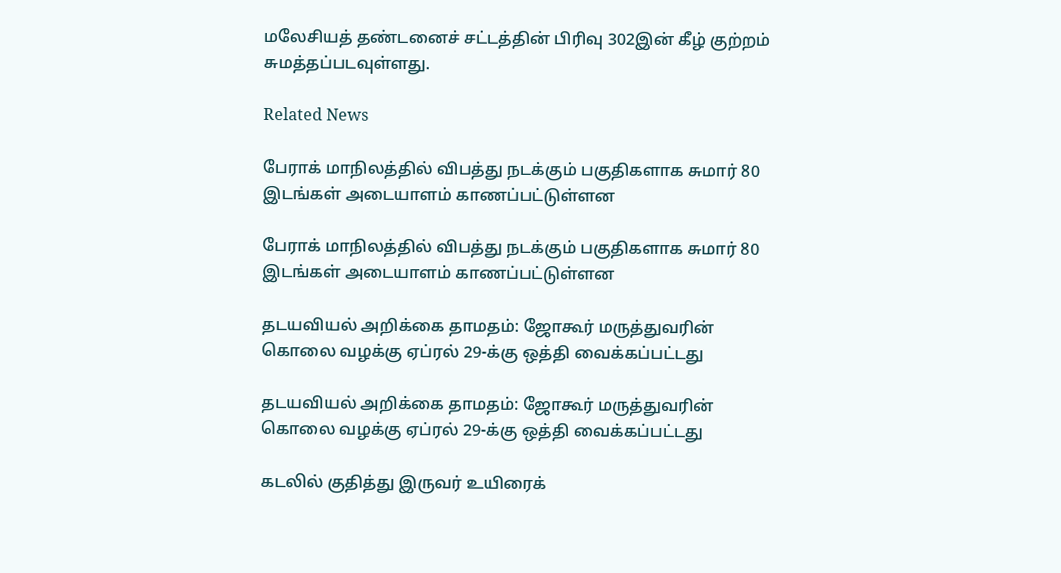மலேசியத் தண்டனைச் சட்டத்தின் பிரிவு 302இன் கீழ் குற்றம் சுமத்தப்படவுள்ளது.

Related News

பேராக் மாநிலத்தில் விபத்து நடக்கும் பகுதிகளாக சுமார் 80 இடங்கள் அடையாளம் காணப்பட்டுள்ளன

பேராக் மாநிலத்தில் விபத்து நடக்கும் பகுதிகளாக சுமார் 80 இடங்கள் அடையாளம் காணப்பட்டுள்ளன

தடயவியல் அறிக்கை தாமதம்: ஜோகூர் மருத்துவரின் கொலை வழக்கு ஏப்ரல் 29-க்கு ஒத்தி வைக்கப்பட்டது

தடயவியல் அறிக்கை தாமதம்: ஜோகூர் மருத்துவரின் கொலை வழக்கு ஏப்ரல் 29-க்கு ஒத்தி வைக்கப்பட்டது

கடலில் குதித்து இருவர் உயிரைக்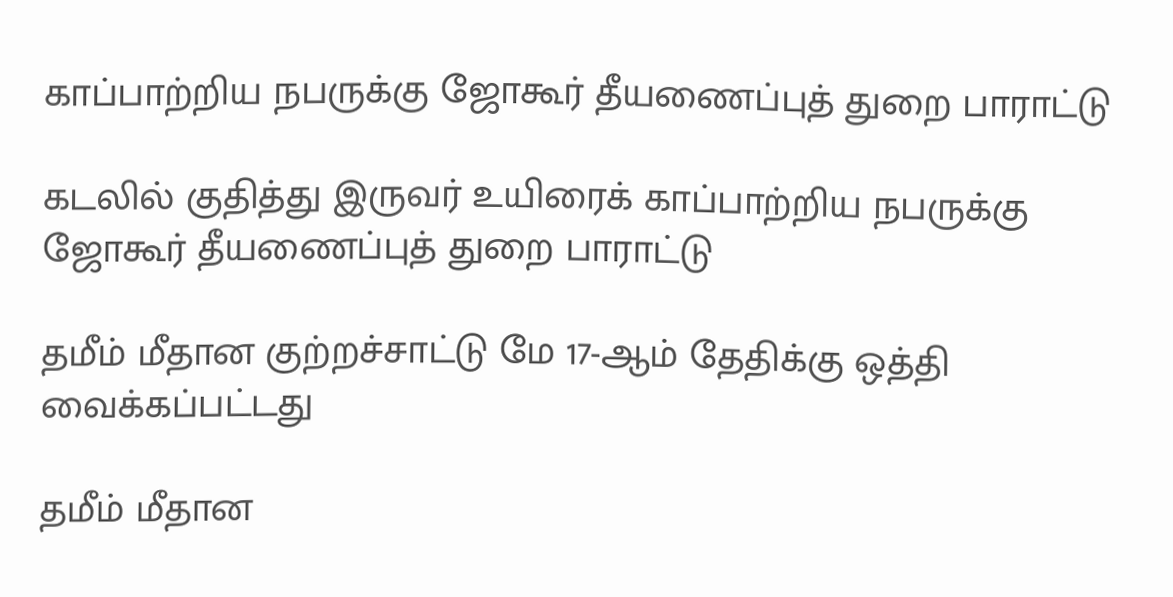காப்பாற்றிய நபருக்கு ஜோகூர் தீயணைப்புத் துறை பாராட்டு

கடலில் குதித்து இருவர் உயிரைக் காப்பாற்றிய நபருக்கு ஜோகூர் தீயணைப்புத் துறை பாராட்டு

தமீம் மீதான குற்றச்சாட்டு மே 17-ஆம் தேதிக்கு ஒத்தி வைக்கப்பட்டது

தமீம் மீதான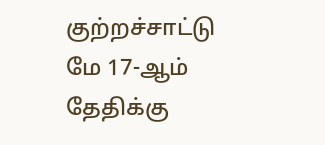குற்றச்சாட்டு மே 17-ஆம் தேதிக்கு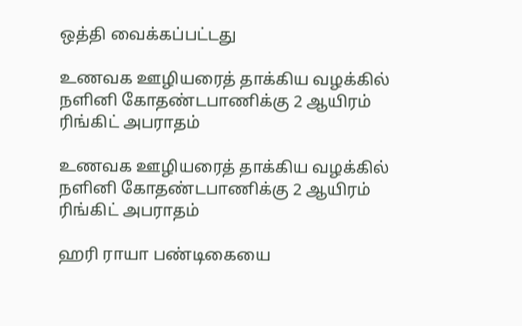ஒத்தி வைக்கப்பட்டது

உணவக ஊழியரைத் தாக்கிய வழக்கில் நளினி கோதண்டபாணிக்கு 2 ஆயிரம் ரிங்கிட் அபராதம்

உணவக ஊழியரைத் தாக்கிய வழக்கில் நளினி கோதண்டபாணிக்கு 2 ஆயிரம் ரிங்கிட் அபராதம்

ஹரி ராயா பண்டிகையை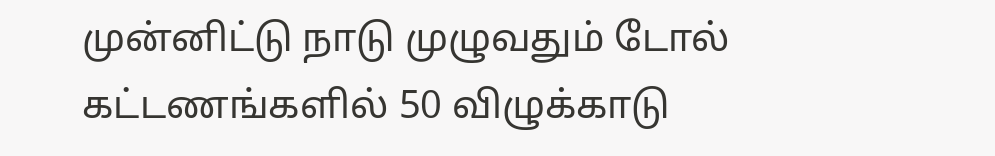முன்னிட்டு நாடு முழுவதும் டோல் கட்டணங்களில் 50 விழுக்காடு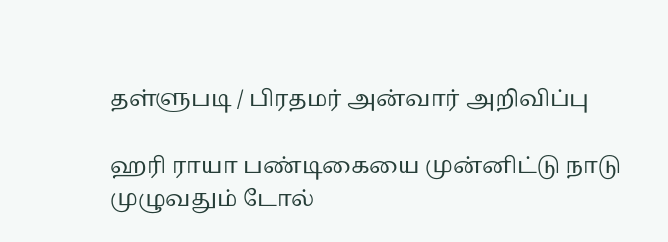தள்ளுபடி / பிரதமர் அன்வார் அறிவிப்பு

ஹரி ராயா பண்டிகையை முன்னிட்டு நாடு முழுவதும் டோல்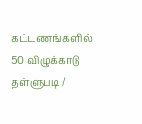கட்டணங்களில் 50 விழுக்காடு தள்ளுபடி /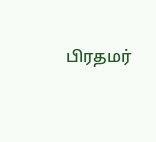பிரதமர்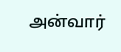அன்வார்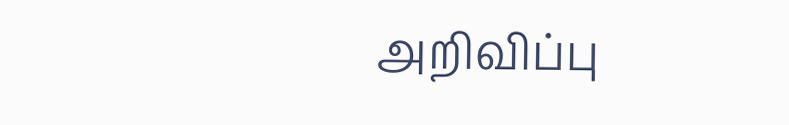அறிவிப்பு